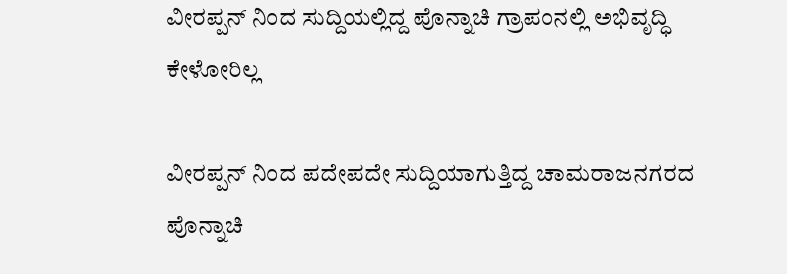ವೀರಪ್ಪನ್ ನಿಂದ ಸುದ್ದಿಯಲ್ಲಿದ್ದ ಪೊನ್ನಾಚಿ ಗ್ರಾಪಂನಲ್ಲಿ ಅಭಿವೃದ್ಧಿ ಕೇಳೋರಿಲ್ಲ

ವೀರಪ್ಪನ್ ನಿಂದ ಪದೇಪದೇ ಸುದ್ದಿಯಾಗುತ್ತಿದ್ದ ಚಾಮರಾಜನಗರದ ಪೊನ್ನಾಚಿ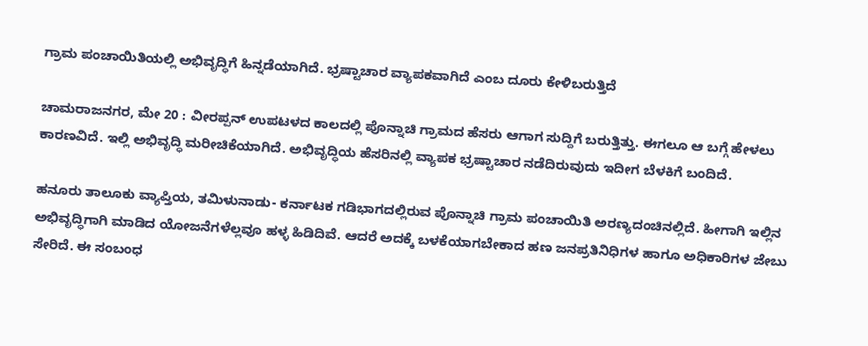ಗ್ರಾಮ ಪಂಚಾಯಿತಿಯಲ್ಲಿ ಅಭಿವೃದ್ಧಿಗೆ ಹಿನ್ನಡೆಯಾಗಿದೆ. ಭ್ರಷ್ಟಾಚಾರ ವ್ಯಾಪಕವಾಗಿದೆ ಎಂಬ ದೂರು ಕೇಳಿಬರುತ್ತಿದೆ

ಚಾಮರಾಜನಗರ, ಮೇ 20 : ವೀರಪ್ಪನ್ ಉಪಟಳದ ಕಾಲದಲ್ಲಿ ಪೊನ್ನಾಚಿ ಗ್ರಾಮದ ಹೆಸರು ಆಗಾಗ ಸುದ್ದಿಗೆ ಬರುತ್ತಿತ್ತು. ಈಗಲೂ ಆ ಬಗ್ಗೆ ಹೇಳಲು ಕಾರಣವಿದೆ. ಇಲ್ಲಿ ಅಭಿವೃದ್ಧಿ ಮರೀಚಿಕೆಯಾಗಿದೆ. ಅಭಿವೃದ್ಧಿಯ ಹೆಸರಿನಲ್ಲಿ ವ್ಯಾಪಕ ಭ್ರಷ್ಟಾಚಾರ ನಡೆದಿರುವುದು ಇದೀಗ ಬೆಳಕಿಗೆ ಬಂದಿದೆ.

ಹನೂರು ತಾಲೂಕು ವ್ಯಾಪ್ತಿಯ, ತಮಿಳುನಾಡು- ಕರ್ನಾಟಕ ಗಡಿಭಾಗದಲ್ಲಿರುವ ಪೊನ್ನಾಚಿ ಗ್ರಾಮ ಪಂಚಾಯಿತಿ ಅರಣ್ಯದಂಚಿನಲ್ಲಿದೆ. ಹೀಗಾಗಿ ಇಲ್ಲಿನ ಅಭಿವೃದ್ಧಿಗಾಗಿ ಮಾಡಿದ ಯೋಜನೆಗಳೆಲ್ಲವೂ ಹಳ್ಳ ಹಿಡಿದಿವೆ. ಆದರೆ ಅದಕ್ಕೆ ಬಳಕೆಯಾಗಬೇಕಾದ ಹಣ ಜನಪ್ರತಿನಿಧಿಗಳ ಹಾಗೂ ಅಧಿಕಾರಿಗಳ ಜೇಬು ಸೇರಿದೆ. ಈ ಸಂಬಂಧ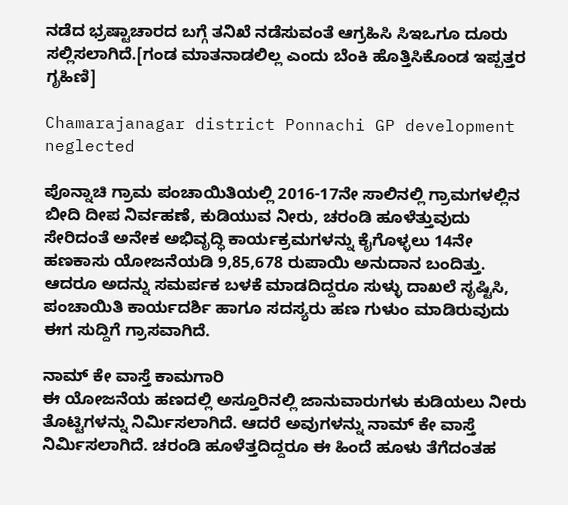ನಡೆದ ಭ್ರಷ್ಟಾಚಾರದ ಬಗ್ಗೆ ತನಿಖೆ ನಡೆಸುವಂತೆ ಆಗ್ರಹಿಸಿ ಸಿಇಒಗೂ ದೂರು ಸಲ್ಲಿಸಲಾಗಿದೆ.[ಗಂಡ ಮಾತನಾಡಲಿಲ್ಲ ಎಂದು ಬೆಂಕಿ ಹೊತ್ತಿಸಿಕೊಂಡ ಇಪ್ಪತ್ತರ ಗೃಹಿಣಿ]

Chamarajanagar district Ponnachi GP development neglected

ಪೊನ್ನಾಚಿ ಗ್ರಾಮ ಪಂಚಾಯಿತಿಯಲ್ಲಿ 2016-17ನೇ ಸಾಲಿನಲ್ಲಿ ಗ್ರಾಮಗಳಲ್ಲಿನ ಬೀದಿ ದೀಪ ನಿರ್ವಹಣೆ, ಕುಡಿಯುವ ನೀರು, ಚರಂಡಿ ಹೂಳೆತ್ತುವುದು ಸೇರಿದಂತೆ ಅನೇಕ ಅಭಿವೃದ್ಧಿ ಕಾರ್ಯಕ್ರಮಗಳನ್ನು ಕೈಗೊಳ್ಳಲು 14ನೇ ಹಣಕಾಸು ಯೋಜನೆಯಡಿ 9,85,678 ರುಪಾಯಿ ಅನುದಾನ ಬಂದಿತ್ತು. ಆದರೂ ಅದನ್ನು ಸಮರ್ಪಕ ಬಳಕೆ ಮಾಡದಿದ್ದರೂ ಸುಳ್ಳು ದಾಖಲೆ ಸೃಷ್ಟಿಸಿ, ಪಂಚಾಯಿತಿ ಕಾರ್ಯದರ್ಶಿ ಹಾಗೂ ಸದಸ್ಯರು ಹಣ ಗುಳುಂ ಮಾಡಿರುವುದು ಈಗ ಸುದ್ದಿಗೆ ಗ್ರಾಸವಾಗಿದೆ.

ನಾಮ್ ಕೇ ವಾಸ್ತೆ ಕಾಮಗಾರಿ
ಈ ಯೋಜನೆಯ ಹಣದಲ್ಲಿ ಅಸ್ತೂರಿನಲ್ಲಿ ಜಾನುವಾರುಗಳು ಕುಡಿಯಲು ನೀರು ತೊಟ್ಟಿಗಳನ್ನು ನಿರ್ಮಿಸಲಾಗಿದೆ. ಆದರೆ ಅವುಗಳನ್ನು ನಾಮ್ ಕೇ ವಾಸ್ತೆ ನಿರ್ಮಿಸಲಾಗಿದೆ. ಚರಂಡಿ ಹೂಳೆತ್ತದಿದ್ದರೂ ಈ ಹಿಂದೆ ಹೂಳು ತೆಗೆದಂತಹ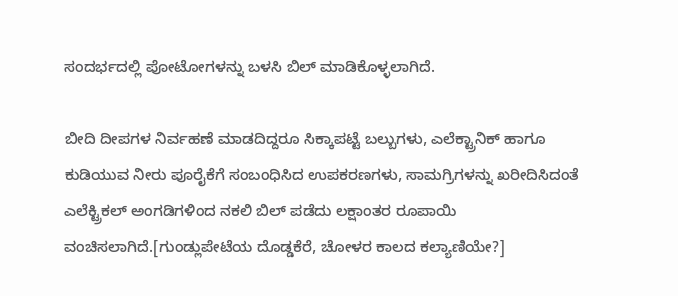ಸಂದರ್ಭದಲ್ಲಿ ಪೋಟೋಗಳನ್ನು ಬಳಸಿ ಬಿಲ್ ಮಾಡಿಕೊಳ್ಳಲಾಗಿದೆ.

ಬೀದಿ ದೀಪಗಳ ನಿರ್ವಹಣೆ ಮಾಡದಿದ್ದರೂ ಸಿಕ್ಕಾಪಟ್ಟೆ ಬಲ್ಬುಗಳು, ಎಲೆಕ್ಟ್ರಾನಿಕ್ ಹಾಗೂ ಕುಡಿಯುವ ನೀರು ಪೂರೈಕೆಗೆ ಸಂಬಂಧಿಸಿದ ಉಪಕರಣಗಳು, ಸಾಮಗ್ರಿಗಳನ್ನು ಖರೀದಿಸಿದಂತೆ ಎಲೆಕ್ಟ್ರಿಕಲ್ ಅಂಗಡಿಗಳಿಂದ ನಕಲಿ ಬಿಲ್ ಪಡೆದು ಲಕ್ಷಾಂತರ ರೂಪಾಯಿ ವಂಚಿಸಲಾಗಿದೆ.[ಗುಂಡ್ಲುಪೇಟೆಯ ದೊಡ್ಡಕೆರೆ, ಚೋಳರ ಕಾಲದ ಕಲ್ಯಾಣಿಯೇ?]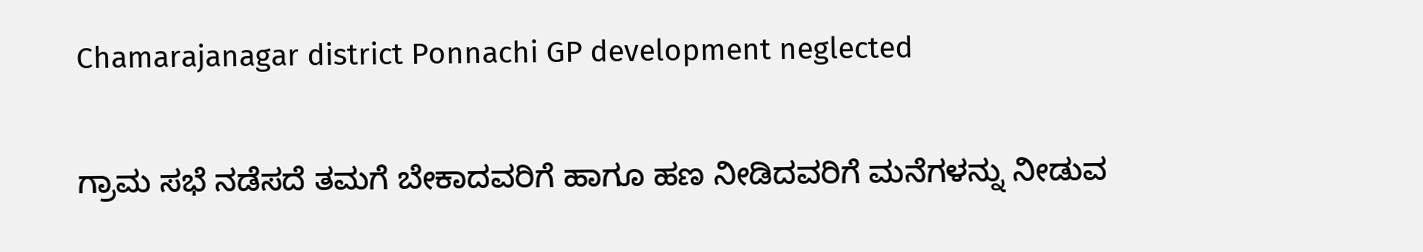Chamarajanagar district Ponnachi GP development neglected

ಗ್ರಾಮ ಸಭೆ ನಡೆಸದೆ ತಮಗೆ ಬೇಕಾದವರಿಗೆ ಹಾಗೂ ಹಣ ನೀಡಿದವರಿಗೆ ಮನೆಗಳನ್ನು ನೀಡುವ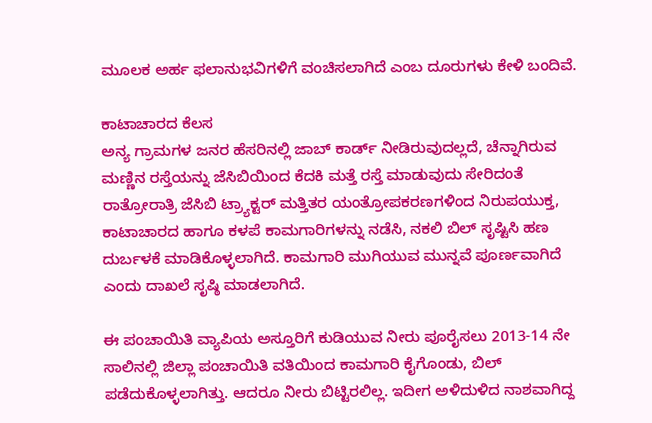ಮೂಲಕ ಅರ್ಹ ಫಲಾನುಭವಿಗಳಿಗೆ ವಂಚಿಸಲಾಗಿದೆ ಎಂಬ ದೂರುಗಳು ಕೇಳಿ ಬಂದಿವೆ.

ಕಾಟಾಚಾರದ ಕೆಲಸ
ಅನ್ಯ ಗ್ರಾಮಗಳ ಜನರ ಹೆಸರಿನಲ್ಲಿ ಜಾಬ್ ಕಾರ್ಡ್ ನೀಡಿರುವುದಲ್ಲದೆ, ಚೆನ್ನಾಗಿರುವ ಮಣ್ಣಿನ ರಸ್ತೆಯನ್ನು ಜೆಸಿಬಿಯಿಂದ ಕೆದಕಿ ಮತ್ತೆ ರಸ್ತೆ ಮಾಡುವುದು ಸೇರಿದಂತೆ ರಾತ್ರೋರಾತ್ರಿ ಜೆಸಿಬಿ ಟ್ರ್ಯಾಕ್ಟರ್ ಮತ್ತಿತರ ಯಂತ್ರೋಪಕರಣಗಳಿಂದ ನಿರುಪಯುಕ್ತ, ಕಾಟಾಚಾರದ ಹಾಗೂ ಕಳಪೆ ಕಾಮಗಾರಿಗಳನ್ನು ನಡೆಸಿ, ನಕಲಿ ಬಿಲ್ ಸೃಷ್ಟಿಸಿ ಹಣ ದುರ್ಬಳಕೆ ಮಾಡಿಕೊಳ್ಳಲಾಗಿದೆ. ಕಾಮಗಾರಿ ಮುಗಿಯುವ ಮುನ್ನವೆ ಪೂರ್ಣವಾಗಿದೆ ಎಂದು ದಾಖಲೆ ಸೃಷ್ಠಿ ಮಾಡಲಾಗಿದೆ.

ಈ ಪಂಚಾಯಿತಿ ವ್ಯಾಪಿಯ ಅಸ್ತೂರಿಗೆ ಕುಡಿಯುವ ನೀರು ಪೂರೈಸಲು 2013-14 ನೇ ಸಾಲಿನಲ್ಲಿ ಜಿಲ್ಲಾ ಪಂಚಾಯಿತಿ ವತಿಯಿಂದ ಕಾಮಗಾರಿ ಕೈಗೊಂಡು, ಬಿಲ್ ಪಡೆದುಕೊಳ್ಳಲಾಗಿತ್ತು. ಆದರೂ ನೀರು ಬಿಟ್ಟಿರಲಿಲ್ಲ. ಇದೀಗ ಅಳಿದುಳಿದ ನಾಶವಾಗಿದ್ದ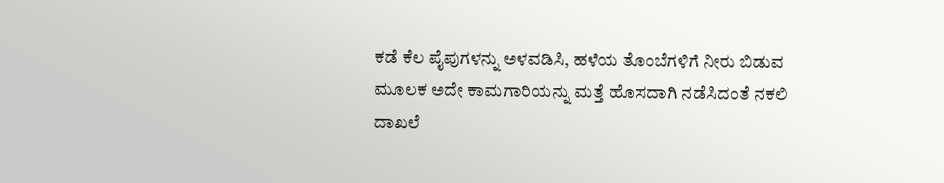ಕಡೆ ಕೆಲ ಪೈಪುಗಳನ್ನು ಅಳವಡಿಸಿ, ಹಳೆಯ ತೊಂಬೆಗಳಿಗೆ ನೀರು ಬಿಡುವ ಮೂಲಕ ಅದೇ ಕಾಮಗಾರಿಯನ್ನು ಮತ್ತೆ ಹೊಸದಾಗಿ ನಡೆಸಿದಂತೆ ನಕಲಿ ದಾಖಲೆ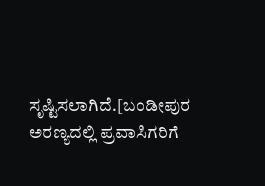ಸೃಷ್ಟಿಸಲಾಗಿದೆ.[ಬಂಡೀಪುರ ಅರಣ್ಯದಲ್ಲಿ ಪ್ರವಾಸಿಗರಿಗೆ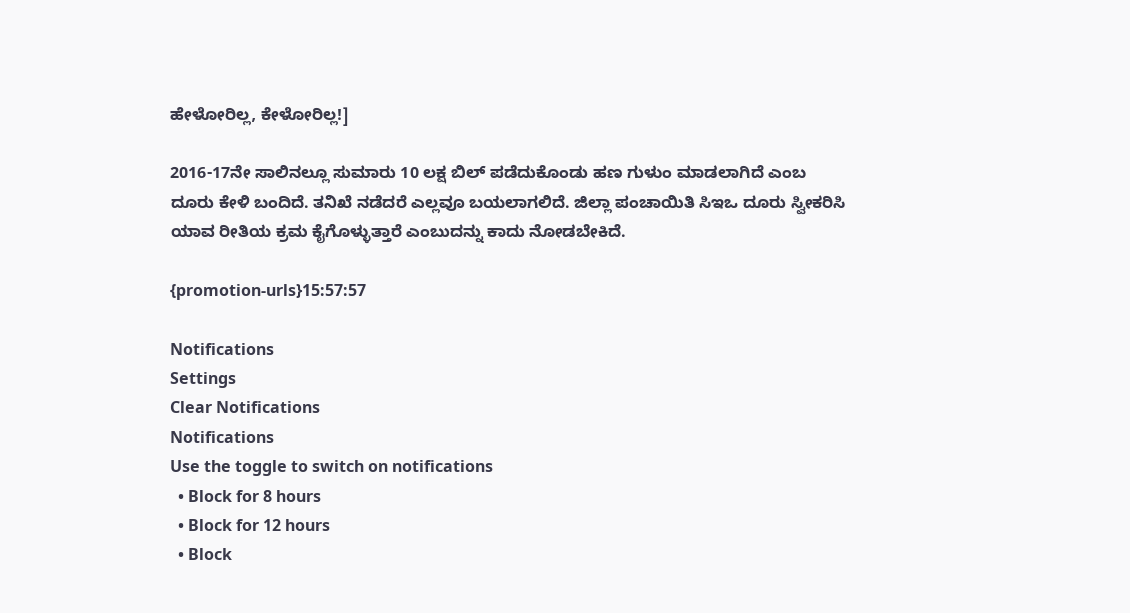ಹೇಳೋರಿಲ್ಲ, ಕೇಳೋರಿಲ್ಲ!]

2016-17ನೇ ಸಾಲಿನಲ್ಲೂ ಸುಮಾರು 10 ಲಕ್ಷ ಬಿಲ್ ಪಡೆದುಕೊಂಡು ಹಣ ಗುಳುಂ ಮಾಡಲಾಗಿದೆ ಎಂಬ ದೂರು ಕೇಳಿ ಬಂದಿದೆ. ತನಿಖೆ ನಡೆದರೆ ಎಲ್ಲವೂ ಬಯಲಾಗಲಿದೆ. ಜಿಲ್ಲಾ ಪಂಚಾಯಿತಿ ಸಿಇಒ ದೂರು ಸ್ವೀಕರಿಸಿ ಯಾವ ರೀತಿಯ ಕ್ರಮ ಕೈಗೊಳ್ಳುತ್ತಾರೆ ಎಂಬುದನ್ನು ಕಾದು ನೋಡಬೇಕಿದೆ.

{promotion-urls}15:57:57

Notifications
Settings
Clear Notifications
Notifications
Use the toggle to switch on notifications
  • Block for 8 hours
  • Block for 12 hours
  • Block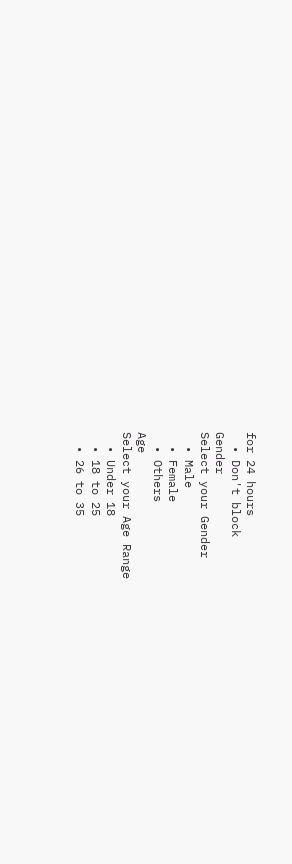for 24 hours
  • Don't block
Gender
Select your Gender
  • Male
  • Female
  • Others
Age
Select your Age Range
  • Under 18
  • 18 to 25
  • 26 to 35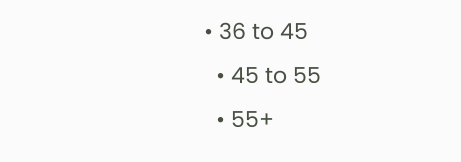• 36 to 45
  • 45 to 55
  • 55+